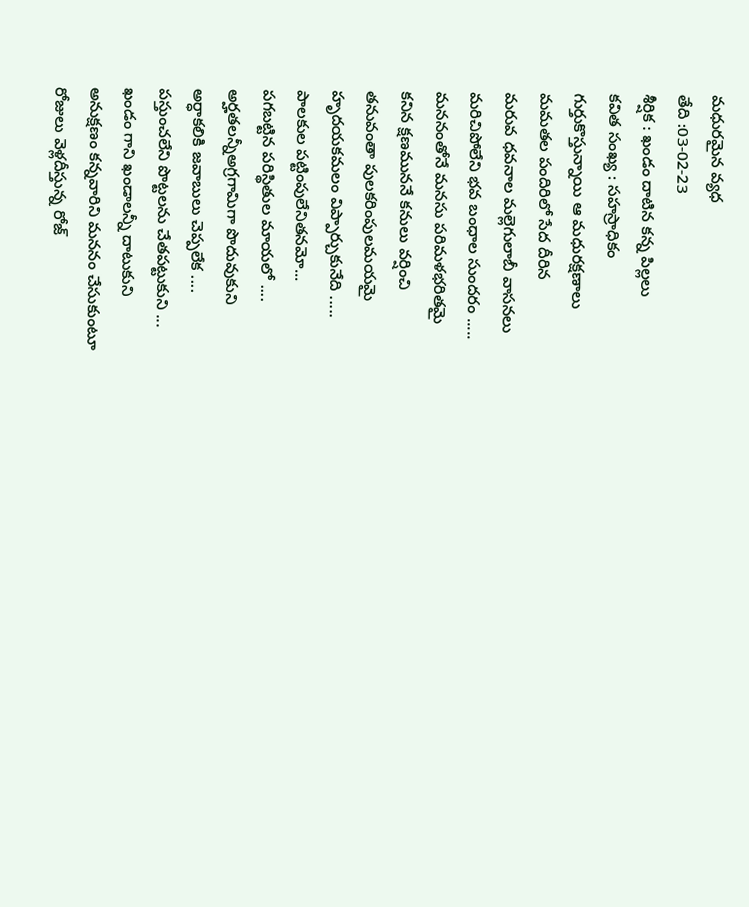మధురమైన వ్యధ
తేది :03-02-23
శీర్షిక : ఖండం దాటిన కన్న పిల్లలు
కవిత సంఖ్య : సహస్రాధికం
గుర్తుకొస్తున్నాయి ఆ మధురక్షణాలు
మమతల పందిరిలో సేద దీరిన
మరువ ధవనాల మల్లెగులాబీ వాసనలు
మరిచిపోలేని భవ బంధాల సుందరం .....
మననంతోనే మనసు పరిమళభరితమై
కనిన క్షణముననే కనులు వర్షించి
తనువంతా పులకరింపులమయమై
హృదయకమలం విప్పార్చుకునేది .....
పాలకుల పట్టింపులేనితనమో...
పగబట్టిన పరిస్థితుల మాయలో ....
అర్హతలన్నీఅగ్రగామిగా పొదువుకుని
అర్ధాకలికి జవాబులు చెప్పలేక ....
పస్తుంచలేని పొట్టలను చేతపట్టుకుని ...
ఖండం గాని ఖండాలన్నీ దాటుకుని
అనుక్షణం కన్నవారిని మననం చేసుకుంటూ
రోజులు వెళ్లదీస్తున్న రోజ్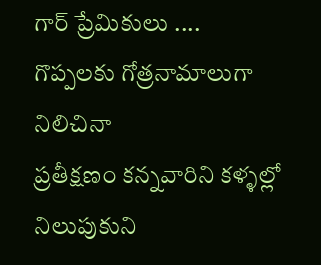గార్ ప్రేమికులు ....
గొప్పలకు గోత్రనామాలుగా నిలిచినా
ప్రతీక్షణం కన్నవారిని కళ్ళల్లో నిలుపుకుని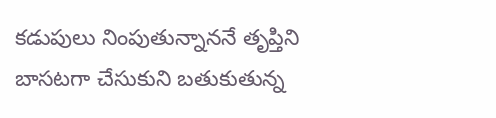కడుపులు నింపుతున్నాననే తృప్తిని
బాసటగా చేసుకుని బతుకుతున్న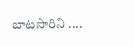బాటసారిని ....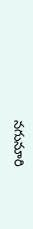నగునూరి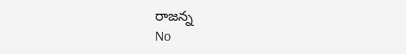రాజన్న
No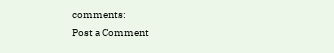comments:
Post a Comment